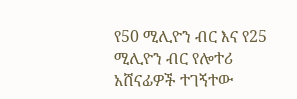የ50 ሚሊዮን ብር እና የ25 ሚሊዮን ብር የሎተሪ አሸናፊዎች ተገኝተው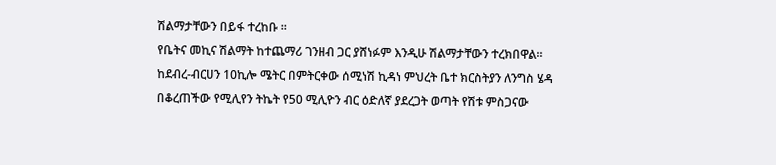ሽልማታቸውን በይፋ ተረከቡ ።
የቤትና መኪና ሽልማት ከተጨማሪ ገንዘብ ጋር ያሸነፉም እንዲሁ ሽልማታቸውን ተረክበዋል።
ከደብረ-ብርሀን 10ኪሎ ሜትር በምትርቀው ሰሚነሽ ኪዳነ ምህረት ቤተ ክርስትያን ለንግስ ሄዳ በቆረጠችው የሚሊየን ትኬት የ50 ሚሊዮን ብር ዕድለኛ ያደረጋት ወጣት የሽቱ ምስጋናው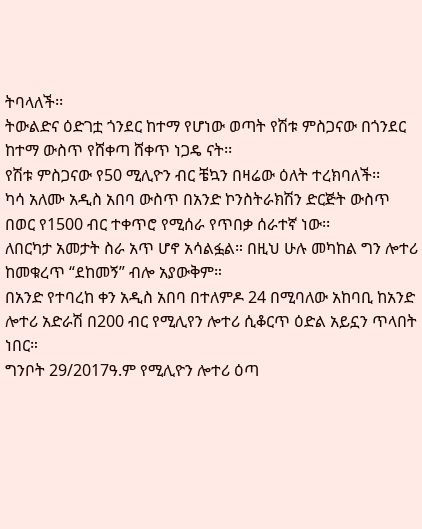ትባላለች፡፡
ትውልድና ዕድገቷ ጎንደር ከተማ የሆነው ወጣት የሽቱ ምስጋናው በጎንደር ከተማ ውስጥ የሸቀጣ ሸቀጥ ነጋዴ ናት፡፡
የሽቱ ምስጋናው የ50 ሚሊዮን ብር ቼኳን በዛሬው ዕለት ተረክባለች፡፡
ካሳ አለሙ አዲስ አበባ ውስጥ በአንድ ኮንስትራክሽን ድርጅት ውስጥ በወር የ1500 ብር ተቀጥሮ የሚሰራ የጥበቃ ሰራተኛ ነው፡፡
ለበርካታ አመታት ስራ አጥ ሆኖ አሳልፏል። በዚህ ሁሉ መካከል ግን ሎተሪ ከመቁረጥ “ደከመኝ” ብሎ አያውቅም።
በአንድ የተባረከ ቀን አዲስ አበባ በተለምዶ 24 በሚባለው አከባቢ ከአንድ ሎተሪ አድራሽ በ200 ብር የሚሊየን ሎተሪ ሲቆርጥ ዕድል አይኗን ጥላበት ነበር።
ግንቦት 29/2017ዓ.ም የሚሊዮን ሎተሪ ዕጣ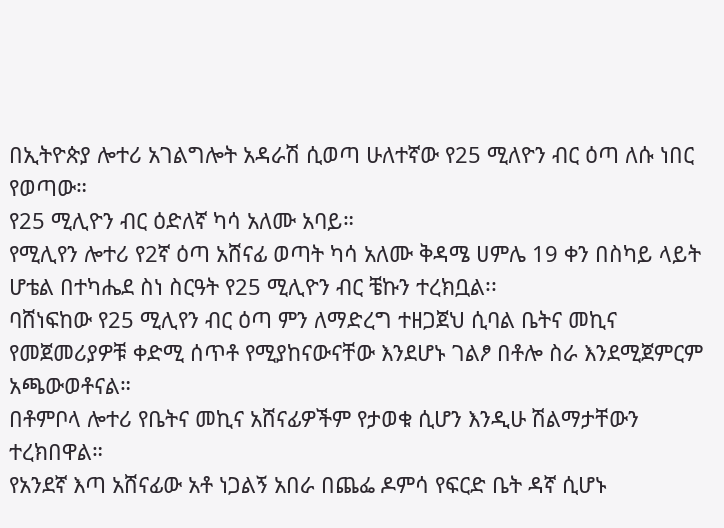በኢትዮጵያ ሎተሪ አገልግሎት አዳራሽ ሲወጣ ሁለተኛው የ25 ሚለዮን ብር ዕጣ ለሱ ነበር የወጣው።
የ25 ሚሊዮን ብር ዕድለኛ ካሳ አለሙ አባይ።
የሚሊየን ሎተሪ የ2ኛ ዕጣ አሸናፊ ወጣት ካሳ አለሙ ቅዳሜ ሀምሌ 19 ቀን በስካይ ላይት ሆቴል በተካሔደ ስነ ስርዓት የ25 ሚሊዮን ብር ቼኩን ተረክቧል፡፡
ባሸነፍከው የ25 ሚሊየን ብር ዕጣ ምን ለማድረግ ተዘጋጀህ ሲባል ቤትና መኪና የመጀመሪያዎቹ ቀድሚ ሰጥቶ የሚያከናውናቸው እንደሆኑ ገልፆ በቶሎ ስራ እንደሚጀምርም አጫውወቶናል።
በቶምቦላ ሎተሪ የቤትና መኪና አሸናፊዎችም የታወቁ ሲሆን እንዲሁ ሽልማታቸውን ተረክበዋል።
የአንደኛ እጣ አሸናፊው አቶ ነጋልኝ አበራ በጨፌ ዶምሳ የፍርድ ቤት ዳኛ ሲሆኑ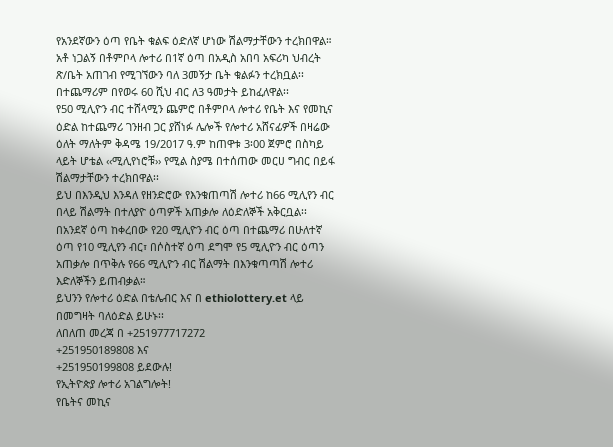የአንደኛውን ዕጣ የቤት ቁልፍ ዕድለኛ ሆነው ሽልማታቸውን ተረክበዋል።
አቶ ነጋልኝ በቶምቦላ ሎተሪ በ1ኛ ዕጣ በአዲስ አበባ አፍሪካ ህብረት ጽ/ቤት አጠገብ የሚገኘውን ባለ 3መኝታ ቤት ቁልፉን ተረክቧል፡፡ በተጨማሪም በየወሩ 60 ሺህ ብር ለ3 ዓመታት ይከፈለዋል፡፡
የ50 ሚሊዮን ብር ተሸላሚን ጨምሮ በቶምቦላ ሎተሪ የቤት እና የመኪና ዕድል ከተጨማሪ ገንዘብ ጋር ያሸነፉ ሌሎች የሎተሪ አሸናፊዎች በዛሬው ዕለት ማለትም ቅዳሜ 19/2017 ዓ.ም ከጠዋቱ 3፡00 ጀምሮ በስካይ ላይት ሆቴል ‹‹ሚሊየነሮቹ›› የሚል ስያሜ በተሰጠው መርሀ ግብር በይፋ ሽልማታቸውን ተረክበዋል፡፡
ይህ በእንዲህ እንዳለ የዘንድሮው የእንቁጠጣሽ ሎተሪ ከ66 ሚሊየን ብር በላይ ሽልማት በተለያዮ ዕጣዎች አጠቃሎ ለዕድለኞች አቅርቧል፡፡
በአንደኛ ዕጣ ከቀረበው የ20 ሚሊዮን ብር ዕጣ በተጨማሪ በሁለተኛ ዕጣ የ10 ሚሊየን ብር፣ በሶስተኛ ዕጣ ደግሞ የ5 ሚሊዮን ብር ዕጣን አጠቃሎ በጥቅሉ የ66 ሚሊዮን ብር ሽልማት በእንቁጣጣሽ ሎተሪ እድለኞችን ይጠብቃል።
ይህንን የሎተሪ ዕድል በቴሌብር እና በ ethiolottery.et ላይ በመግዛት ባለዕድል ይሁኑ፡፡
ለበለጠ መረጃ በ +251977717272
+251950189808 እና
+251950199808 ይደውሉ!
የኢትዮጵያ ሎተሪ አገልግሎት!
የቤትና መኪና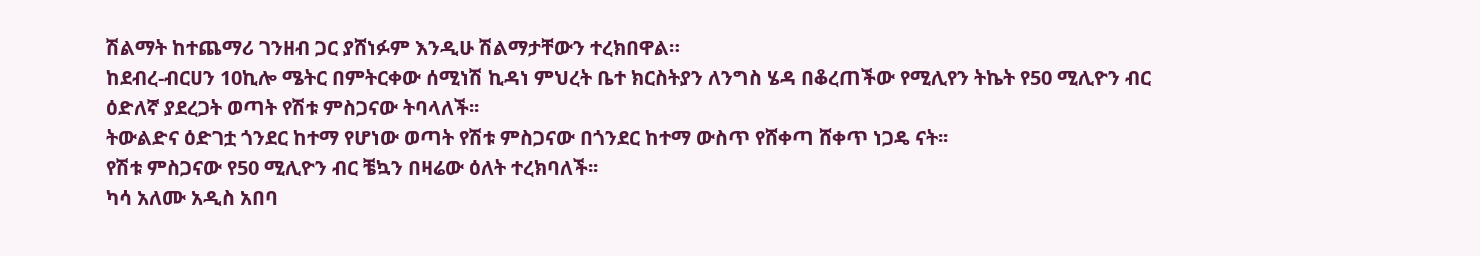ሽልማት ከተጨማሪ ገንዘብ ጋር ያሸነፉም እንዲሁ ሽልማታቸውን ተረክበዋል።
ከደብረ-ብርሀን 10ኪሎ ሜትር በምትርቀው ሰሚነሽ ኪዳነ ምህረት ቤተ ክርስትያን ለንግስ ሄዳ በቆረጠችው የሚሊየን ትኬት የ50 ሚሊዮን ብር ዕድለኛ ያደረጋት ወጣት የሽቱ ምስጋናው ትባላለች፡፡
ትውልድና ዕድገቷ ጎንደር ከተማ የሆነው ወጣት የሽቱ ምስጋናው በጎንደር ከተማ ውስጥ የሸቀጣ ሸቀጥ ነጋዴ ናት፡፡
የሽቱ ምስጋናው የ50 ሚሊዮን ብር ቼኳን በዛሬው ዕለት ተረክባለች፡፡
ካሳ አለሙ አዲስ አበባ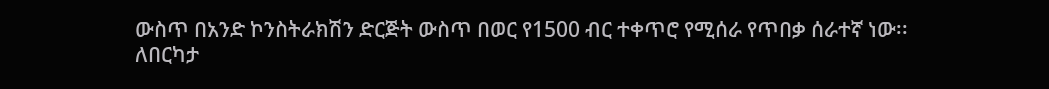ውስጥ በአንድ ኮንስትራክሽን ድርጅት ውስጥ በወር የ1500 ብር ተቀጥሮ የሚሰራ የጥበቃ ሰራተኛ ነው፡፡
ለበርካታ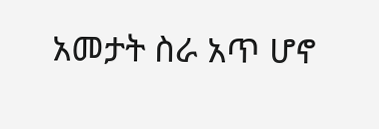አመታት ስራ አጥ ሆኖ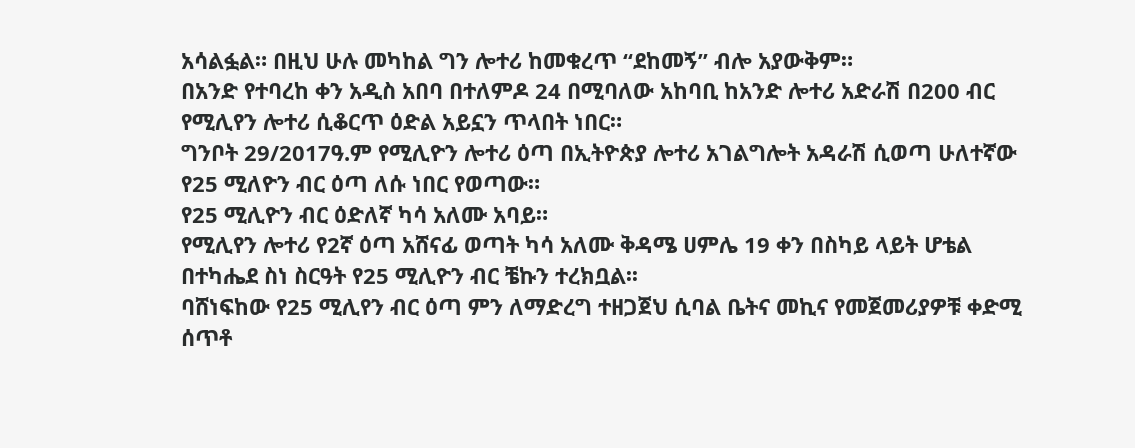አሳልፏል። በዚህ ሁሉ መካከል ግን ሎተሪ ከመቁረጥ “ደከመኝ” ብሎ አያውቅም።
በአንድ የተባረከ ቀን አዲስ አበባ በተለምዶ 24 በሚባለው አከባቢ ከአንድ ሎተሪ አድራሽ በ200 ብር የሚሊየን ሎተሪ ሲቆርጥ ዕድል አይኗን ጥላበት ነበር።
ግንቦት 29/2017ዓ.ም የሚሊዮን ሎተሪ ዕጣ በኢትዮጵያ ሎተሪ አገልግሎት አዳራሽ ሲወጣ ሁለተኛው የ25 ሚለዮን ብር ዕጣ ለሱ ነበር የወጣው።
የ25 ሚሊዮን ብር ዕድለኛ ካሳ አለሙ አባይ።
የሚሊየን ሎተሪ የ2ኛ ዕጣ አሸናፊ ወጣት ካሳ አለሙ ቅዳሜ ሀምሌ 19 ቀን በስካይ ላይት ሆቴል በተካሔደ ስነ ስርዓት የ25 ሚሊዮን ብር ቼኩን ተረክቧል፡፡
ባሸነፍከው የ25 ሚሊየን ብር ዕጣ ምን ለማድረግ ተዘጋጀህ ሲባል ቤትና መኪና የመጀመሪያዎቹ ቀድሚ ሰጥቶ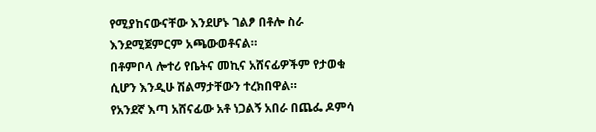የሚያከናውናቸው እንደሆኑ ገልፆ በቶሎ ስራ እንደሚጀምርም አጫውወቶናል።
በቶምቦላ ሎተሪ የቤትና መኪና አሸናፊዎችም የታወቁ ሲሆን እንዲሁ ሽልማታቸውን ተረክበዋል።
የአንደኛ እጣ አሸናፊው አቶ ነጋልኝ አበራ በጨፌ ዶምሳ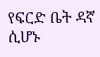የፍርድ ቤት ዳኛ ሲሆኑ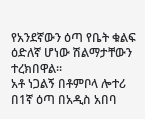የአንደኛውን ዕጣ የቤት ቁልፍ ዕድለኛ ሆነው ሽልማታቸውን ተረክበዋል።
አቶ ነጋልኝ በቶምቦላ ሎተሪ በ1ኛ ዕጣ በአዲስ አበባ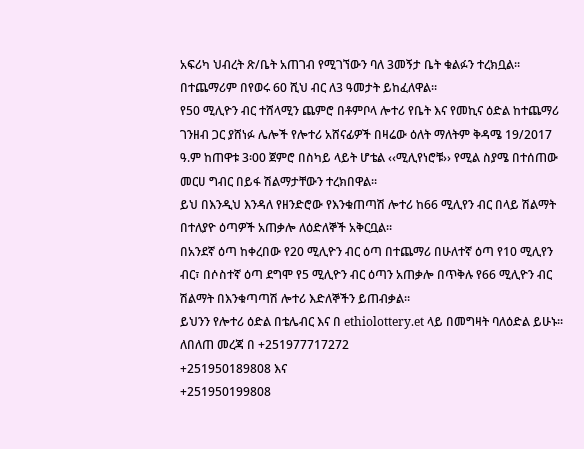አፍሪካ ህብረት ጽ/ቤት አጠገብ የሚገኘውን ባለ 3መኝታ ቤት ቁልፉን ተረክቧል፡፡ በተጨማሪም በየወሩ 60 ሺህ ብር ለ3 ዓመታት ይከፈለዋል፡፡
የ50 ሚሊዮን ብር ተሸላሚን ጨምሮ በቶምቦላ ሎተሪ የቤት እና የመኪና ዕድል ከተጨማሪ ገንዘብ ጋር ያሸነፉ ሌሎች የሎተሪ አሸናፊዎች በዛሬው ዕለት ማለትም ቅዳሜ 19/2017 ዓ.ም ከጠዋቱ 3፡00 ጀምሮ በስካይ ላይት ሆቴል ‹‹ሚሊየነሮቹ›› የሚል ስያሜ በተሰጠው መርሀ ግብር በይፋ ሽልማታቸውን ተረክበዋል፡፡
ይህ በእንዲህ እንዳለ የዘንድሮው የእንቁጠጣሽ ሎተሪ ከ66 ሚሊየን ብር በላይ ሽልማት በተለያዮ ዕጣዎች አጠቃሎ ለዕድለኞች አቅርቧል፡፡
በአንደኛ ዕጣ ከቀረበው የ20 ሚሊዮን ብር ዕጣ በተጨማሪ በሁለተኛ ዕጣ የ10 ሚሊየን ብር፣ በሶስተኛ ዕጣ ደግሞ የ5 ሚሊዮን ብር ዕጣን አጠቃሎ በጥቅሉ የ66 ሚሊዮን ብር ሽልማት በእንቁጣጣሽ ሎተሪ እድለኞችን ይጠብቃል።
ይህንን የሎተሪ ዕድል በቴሌብር እና በ ethiolottery.et ላይ በመግዛት ባለዕድል ይሁኑ፡፡
ለበለጠ መረጃ በ +251977717272
+251950189808 እና
+251950199808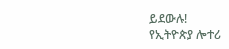ይደውሉ!
የኢትዮጵያ ሎተሪ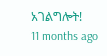አገልግሎት!
11 months ago